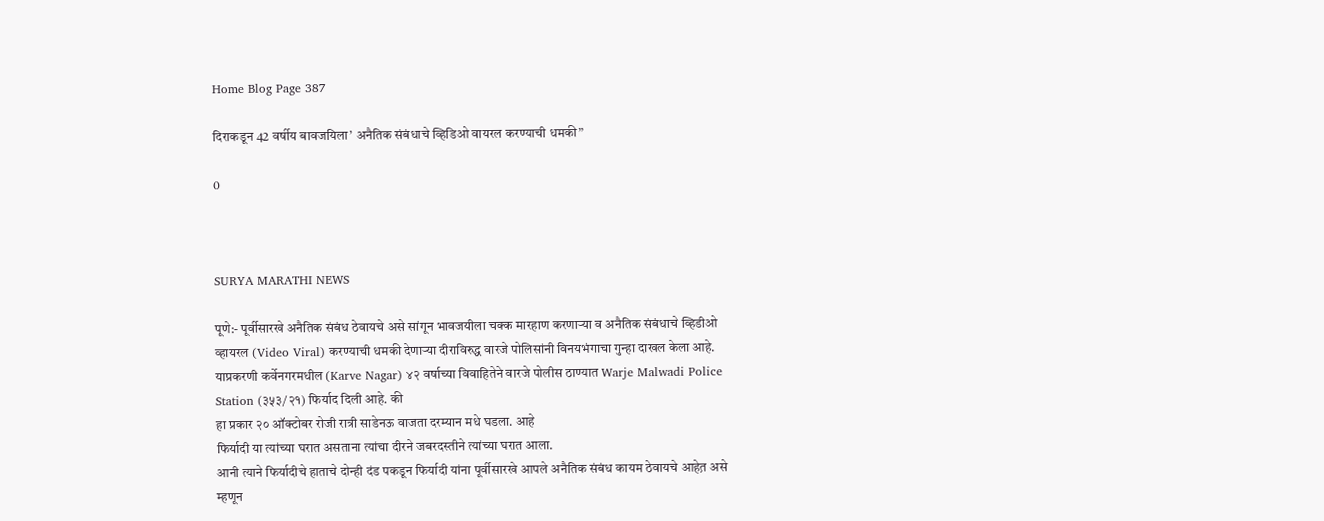Home Blog Page 387

दिराकडून 42 वर्षीय बावजयिला’ अनैतिक संबंधाचे व्हिडिओ वायरल करण्याची धमकी”

0



SURYA MARATHI NEWS

पूणे:- पूर्वीसारखे अनैतिक संबंध ठेवायचे असे सांगून भावजयीला चक्क मारहाण करणार्‍या व अनैतिक संबंधाचे व्हिडीओ व्हायरल (Video Viral) करण्याची धमकी देणार्‍या दीराविरुद्ध वारजे पोलिसांनी विनयभंगाचा गुन्हा दाखल केला आहे.
याप्रकरणी कर्वेनगरमधील (Karve Nagar) ४२ वर्षाच्या विवाहितेने वारजे पोलीस ठाण्यात Warje Malwadi Police Station (३५३/२१) फिर्याद दिली आहे. की
हा प्रकार २० ऑक्टोबर रोजी रात्री साडेनऊ वाजता दरम्यान मधे घडला. आहे
फिर्यादी या त्यांच्या घरात असताना त्यांचा दीरने जबरदस्तीने त्यांच्या घरात आला.
आनी त्याने फिर्यादीचे हाताचे दोन्ही दंड पकडून फिर्यादी यांना पूर्वीसारखे आपले अनैतिक संबंध कायम ठेवायचे आहेत़ असे म्हणून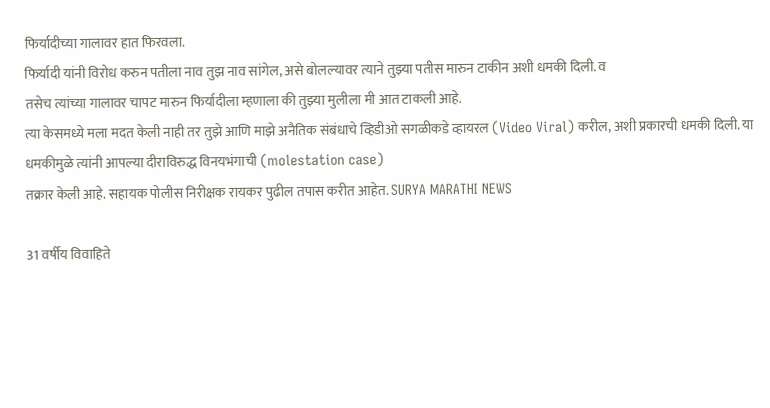फिर्यादीच्या गालावर हात फिरवला.
फिर्यादी यांनी विरोध करुन पतीला नाव तुझ नाव सांगेल, असे बोलल्यावर त्याने तुझ्या पतीस मारुन टाकीन अशी धमकी दिली. व
तसेच त्यांच्या गालावर चापट मारुन फिर्यादीला म्हणाला की तुझ्या मुलीला मी आत टाकली आहे.
त्या केसमध्ये मला मदत केली नाही तर तुझे आणि माझे अनैतिक संबंधाचे व्हिडीओ सगळीकडे व्हायरल (Video Viral) करील, अशी प्रकारची धमकी दिली. या धमकीमुळे त्यांनी आपल्या दीराविरुद्ध विनयभंगाची (molestation case)
तक्रार केली आहे. सहायक पोलीस निरीक्षक रायकर पुढील तपास करीत आहेत. SURYA MARATHI NEWS

31 वर्षीय विवाहिते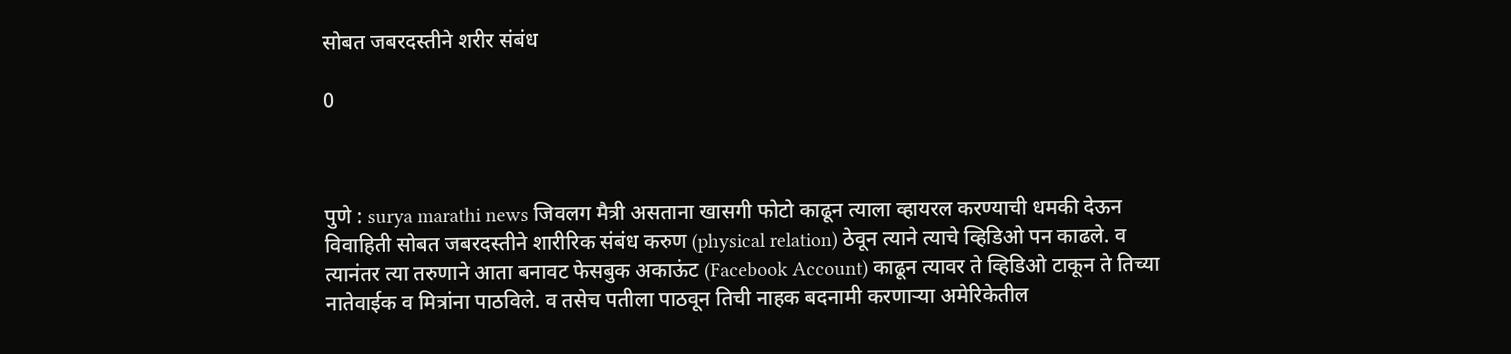सोबत जबरदस्तीने शरीर संबंध

0



पुणे : surya marathi news जिवलग मैत्री असताना खासगी फोटो काढून त्याला व्हायरल करण्याची धमकी देऊन विवाहिती सोबत जबरदस्तीने शारीरिक संबंध करुण (physical relation) ठेवून त्याने त्याचे व्हिडिओ पन काढले. व
त्यानंतर त्या तरुणाने आता बनावट फेसबुक अकाऊंट (Facebook Account) काढून त्यावर ते व्हिडिओ टाकून ते तिच्या नातेवाईक व मित्रांना पाठविले. व तसेच पतीला पाठवून तिची नाहक बदनामी करणार्‍या अमेरिकेतील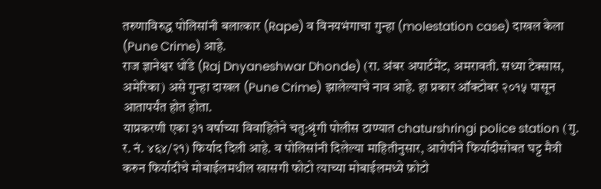तरुणाविरुद्ध पोलिसांनी बलात्कार (Rape) व विनयभंगाचा गुन्हा (molestation case) दाखल केला (Pune Crime) आहे.
राज ज्ञानेश्वर धोंडे (Raj Dnyaneshwar Dhonde) (रा. अंबर अपार्टमेंट, अमरावती. सध्या टेक्सास, अमेरिका) असे गुन्हा दाखल (Pune Crime) झालेल्याचे नाव आहे. हा प्रकार ऑक्टोबर २०१५ पासून आतापर्यंत होत होता.
याप्रकरणी एका ३१ वर्षाच्या विवाहितेने चतु:श्रृंगी पोलीस ठाण्यात chaturshringi police station (गु. र. नं. ४६४/२१) फिर्याद दिली आहे. व पोलिसांनी दिलेल्या माहितीनुसार, आरोपीने फिर्यादीसोबत घट्ट मैत्री करुन फिर्यादीचे मोबाईलमधील खासगी फोटो त्याच्या मोबाईलमध्ये फ़ोटो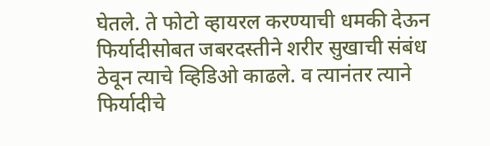घेतले. ते फोटो व्हायरल करण्याची धमकी देऊन फिर्यादीसोबत जबरदस्तीने शरीर सुखाची संबंध ठेवून त्याचे व्हिडिओ काढले. व त्यानंतर त्याने फिर्यादीचे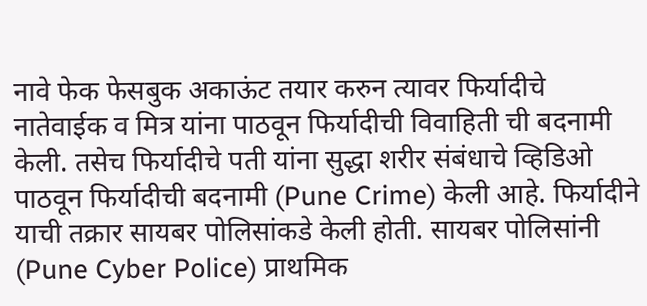नावे फेक फेसबुक अकाऊंट तयार करुन त्यावर फिर्यादीचे नातेवाईक व मित्र यांना पाठवून फिर्यादीची विवाहिती ची बदनामी केली. तसेच फिर्यादीचे पती यांना सुद्धा शरीर संबंधाचे व्हिडिओ पाठवून फिर्यादीची बदनामी (Pune Crime) केली आहे. फिर्यादीने याची तक्रार सायबर पोलिसांकडे केली होती. सायबर पोलिसांनी (Pune Cyber Police) प्राथमिक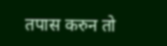तपास करुन तो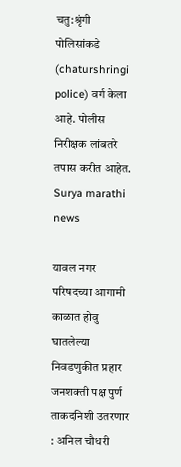चतु:श्रृंगी पोलिसांकडे (chaturshringi police) वर्ग केला आहे. पोलीस निरीक्षक लांबतरे तपास करीत आहेत. Surya marathi news

यावल नगर परिषदच्या आगामी काळात होवु घातलेल्या निवडणुकीत प्रहार जनशक्ती पक्ष पुर्ण ताकदनिशी उतरणार : अनिल चौधरी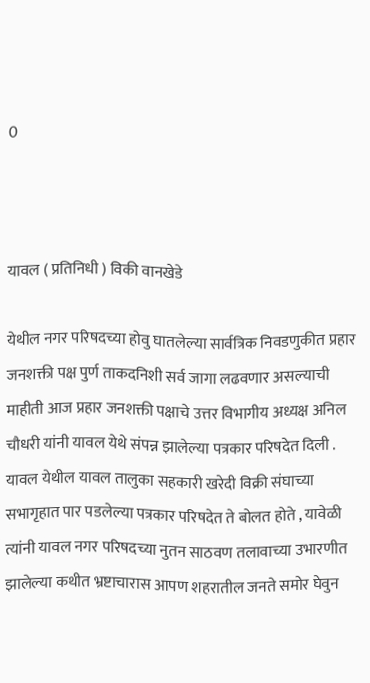0



यावल ( प्रतिनिधी ) विकी वानखेडे

येथील नगर परिषदच्या होवु घातलेल्या सार्वत्रिक निवडणुकीत प्रहार जनशक्ती पक्ष पुर्ण ताकदनिशी सर्व जागा लढवणार असल्याची माहीती आज प्रहार जनशक्ती पक्षाचे उत्तर विभागीय अध्यक्ष अनिल चौधरी यांनी यावल येथे संपन्न झालेल्या पत्रकार परिषदेत दिली . यावल येथील यावल तालुका सहकारी खरेदी विक्री संघाच्या सभागृहात पार पडलेल्या पत्रकार परिषदेत ते बोलत होते , यावेळी त्यांनी यावल नगर परिषदच्या नुतन साठवण तलावाच्या उभारणीत झालेल्या कथीत भ्रष्टाचारास आपण शहरातील जनते समोर घेवुन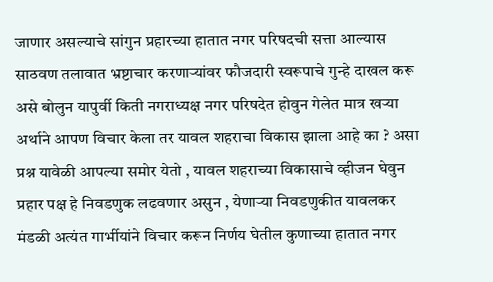जाणार असल्याचे सांगुन प्रहारच्या हातात नगर परिषदची सत्ता आल्यास साठवण तलावात भ्रष्टाचार करणार्‍यांवर फौजदारी स्वरूपाचे गुन्हे दाखल करू असे बोलुन यापुर्वी किती नगराध्यक्ष नगर परिषदेत होवुन गेलेत मात्र खऱ्या अर्थाने आपण विचार केला तर यावल शहराचा विकास झाला आहे का ? असा प्रश्न यावेळी आपल्या समोर येतो , यावल शहराच्या विकासाचे व्हीजन घेवुन प्रहार पक्ष हे निवडणुक लढवणार असुन , येणाऱ्या निवडणुकीत यावलकर मंडळी अत्यंत गार्भीयांने विचार करून निर्णय घेतील कुणाच्या हातात नगर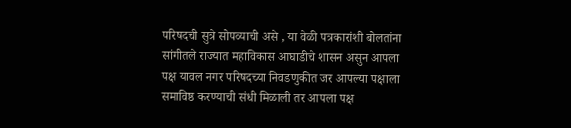परिषदची सुत्रे सोपव्याची असे , या वेळी पत्रकारांशी बोलतांना सांगीतले राज्यात महाविकास आघाडीचे शासन असुन आपला पक्ष यावल नगर परिषदच्या निवडणुकीत जर आपल्या पक्षाला समाविष्ठ करण्याची संधी मिळाली तर आपला पक्ष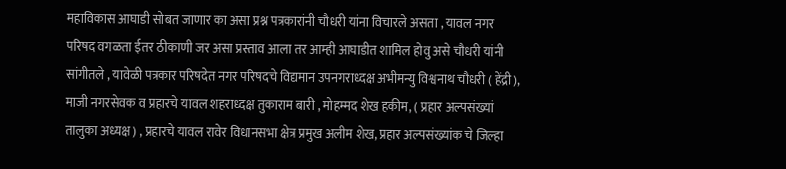महाविकास आघाडी सोबत जाणार का असा प्रश्न पत्रकारांनी चौधरी यांना विचारले असता , यावल नगर परिषद वगळता ईतर ठीकाणी जर असा प्रस्ताव आला तर आम्ही आघाडीत शामिल होवु असे चौधरी यांनी सांगीतले , यावेळी पत्रकार परिषदेत नगर परिषदचे विद्यमान उपनगराध्दक्ष अभीमन्यु विश्वनाथ चौधरी ( हेंद्री), माजी नगरसेवक व प्रहारचे यावल शहराध्दक्ष तुकाराम बारी , मोहम्मद शेख हकीम, ( प्रहार अल्पसंख्यां तालुका अध्यक्ष ) , प्रहारचे यावल रावेर विधानसभा क्षेत्र प्रमुख अलीम शेख, प्रहार अल्पसंख्यांक चे जिल्हा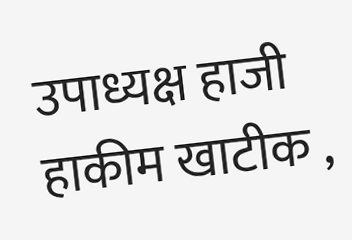उपाध्यक्ष हाजी हाकीम खाटीक ,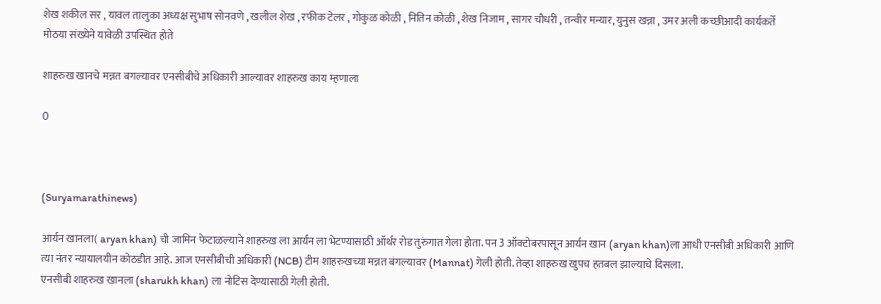शेख शकील सर , यावल तालुका अध्यक्ष सुभाष सोनवणे , खलील शेख , रफीक टेलर , गोकुळ कोळी , नितिन कोळी , शेख निजाम , सागर चौधरी , तन्वीर मन्यार, युनुस खन्ना , उमर अली कच्छीआदी कार्यकर्ते मोठया संख्येने यावेळी उपस्थित होते

शाहरुख खानचे मन्नत बगल्यावर एनसीबीचे अधिकारी आल्यावर शाहरुख काय म्हणाला

0



(Suryamarathinews)

आर्यन खानला( aryan khan) ची जामिन फेटाळल्याने शाहरुख ला आर्यन ला भेटण्यासाठी ऑर्थर रोड तुरुंगात गेला होता. पन 3 ऑक्टोबरपासून आर्यन खान (aryan khan)ला आधी एनसीबी अधिकारी आणि त्या नंतर न्यायालयीन कोठडीत आहे. आज एनसीबीची अधिकारी (NCB) टीम शाहरुखच्या मन्नत बंगल्यावर (Mannat) गेली होती. तेव्हा शाहरुख खुपच हतबल झाल्याचे दिसला.
एनसीबी शाहरुख खानला (sharukh khan) ला नोटिस देण्यासाठी गेली होती.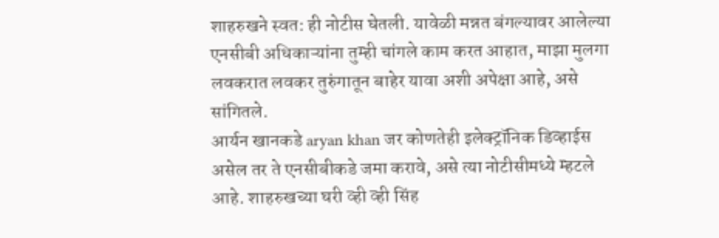शाहरुखने स्वत: ही नोटीस घेतली. यावेळी मन्नत बंगल्यावर आलेल्या एनसीबी अधिकाऱ्यांना तुम्ही चांगले काम करत आहात, माझा मुलगा लवकरात लवकर तुरुंगातून बाहेर यावा अशी अपेक्षा आहे, असे सांगितले.
आर्यन खानकडे aryan khan जर कोणतेही इलेक्ट्रॉनिक डिव्हाईस असेल तर ते एनसीबीकडे जमा करावे, असे त्या नोटीसीमध्ये म्हटले आहे. शाहरुखच्या घरी व्ही व्ही सिंह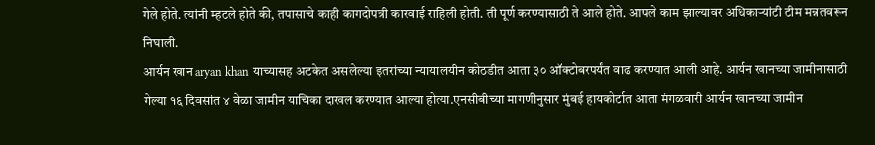गेले होते. त्यांनी म्हटले होते की, तपासाचे काही कागदोपत्री कारवाई राहिली होती. ती पूर्ण करण्यासाठी ते आले होते. आपले काम झाल्यावर अधिकाऱ्यांटी टीम मन्नतवरून निघाली.
आर्यन खान aryan khan याच्यासह अटकेत असलेल्या इतरांच्या न्यायालयीन कोठडीत आता ३० ऑक्टोबरपर्यंत वाढ करण्यात आली आहे. आर्यन खानच्या जामीनासाठी गेल्या १६ दिवसांत ४ वेळा जामीन याचिका दाखल करण्यात आल्या होत्या.एनसीबीच्या मागणीनुसार मुंबई हायकोर्टात आता मंगळवारी आर्यन खानच्या जामीन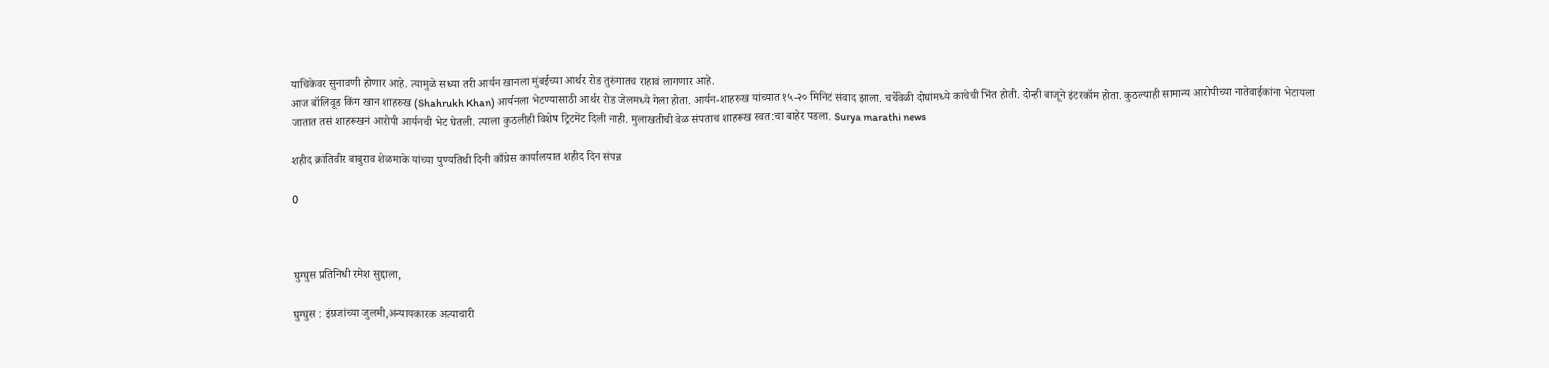याचिकेवर सुनावणी होणार आहे. त्यामुळे सध्या तरी आर्यन खानला मुंबईच्या आर्थर रोड तुरुंगातच राहावं लागणार आहे.
आज बॉलिवूड किंग खान शाहरुख (Shahrukh Khan) आर्यनला भेटण्यासाठी आर्थर रोड जेलमध्ये गेला होता. आर्यन-शाहरुख यांच्यात १५-२० मिनिटं संवाद झाला. चर्चेवेळी दोघांमध्ये काचेची भिंत होती. दोन्ही बाजूने इंटरकॉम होता. कुठल्याही सामान्य आरोपीच्या नातेवाईकांना भेटायला जातात तसं शाहरूखनं आरोपी आर्यनची भेट घेतली. त्याला कुठलीही विशेष ट्रिटमेंट दिली नाही. मुलाखतीची वेळ संपताच शाहरूख स्वत:चा बाहेर पडला. Surya marathi news

शहीद क्रांतिवीर बाबुराव शेळमाके यांच्या पुण्यतिथी दिनी काँग्रेस कार्यालयात शहीद दिन संपन्न

0



घुग्घुस प्रतिनिधी रमेश सुद्दाला,

घुग्घुस : इंग्रजांच्या जुलमी,अन्यायकारक अत्याचारी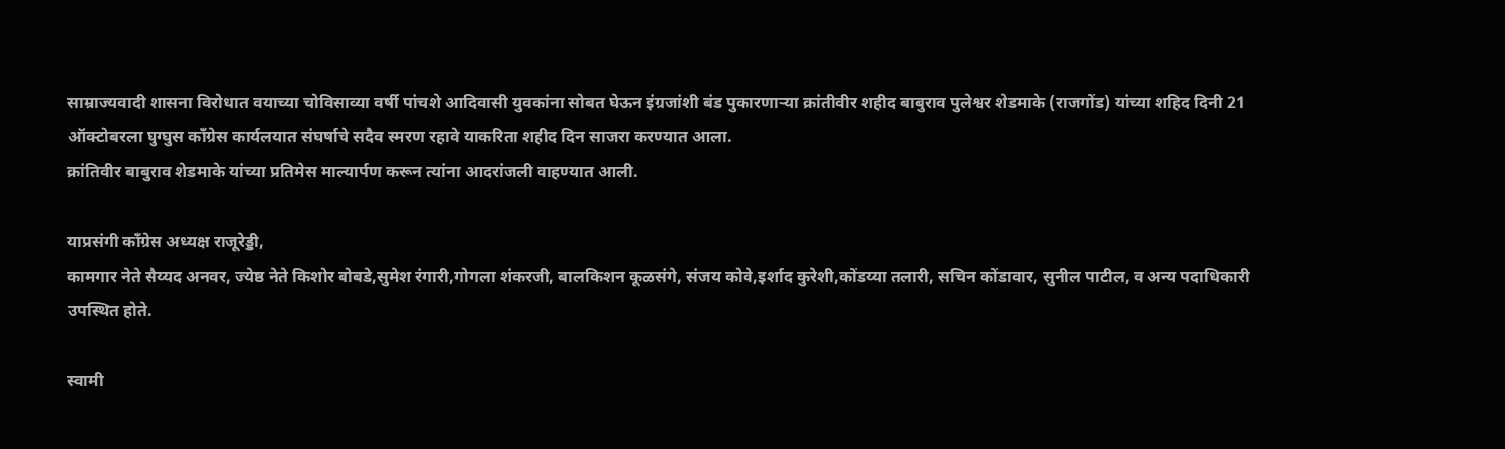साम्राज्यवादी शासना विरोधात वयाच्या चोविसाव्या वर्षी पांचशे आदिवासी युवकांना सोबत घेऊन इंग्रजांशी बंड पुकारणाऱ्या क्रांतीवीर शहीद बाबुराव पुलेश्वर शेडमाके (राजगोंड) यांच्या शहिद दिनी 21 ऑक्टोबरला घुग्घुस काँग्रेस कार्यलयात संघर्षाचे सदैव स्मरण रहावे याकरिता शहीद दिन साजरा करण्यात आला.
क्रांतिवीर बाबुराव शेडमाके यांच्या प्रतिमेस माल्यार्पण करून त्यांना आदरांजली वाहण्यात आली.

याप्रसंगी काँग्रेस अध्यक्ष राजूरेड्डी,
कामगार नेते सैय्यद अनवर, ज्येष्ठ नेते किशोर बोबडे,सुमेश रंगारी,गोगला शंकरजी, बालकिशन कूळसंगे, संजय कोवे,इर्शाद कुरेशी,कोंडय्या तलारी, सचिन कोंडावार, सुनील पाटील, व अन्य पदाधिकारी उपस्थित होते.

स्वामी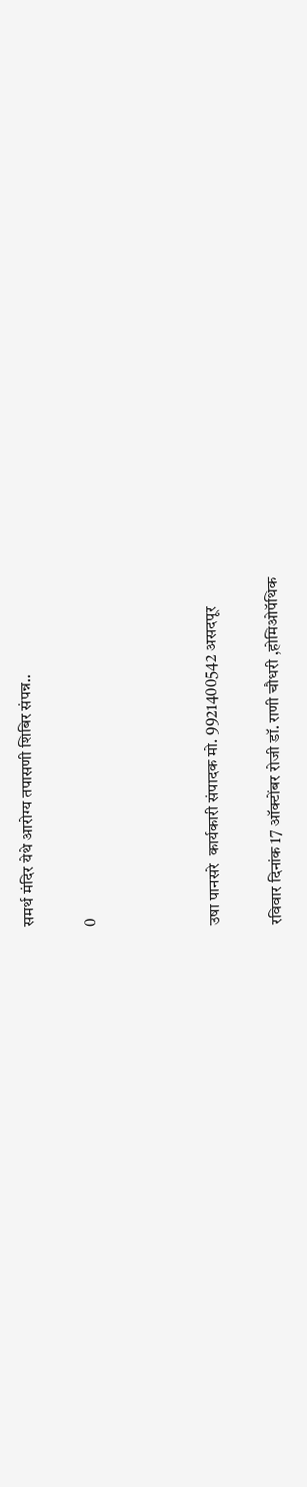समर्थ मंदिर येथे आरोग्य तपासणी शिबिर संपन्न..

0



उषा पानसरे  कार्यकारी संपादक मो. 9921400542 असदपूर

रविवार दिनांक 17 ऑक्टोंबर रोजी डॉ. राणी चौधरी ,होमिओपॅथिक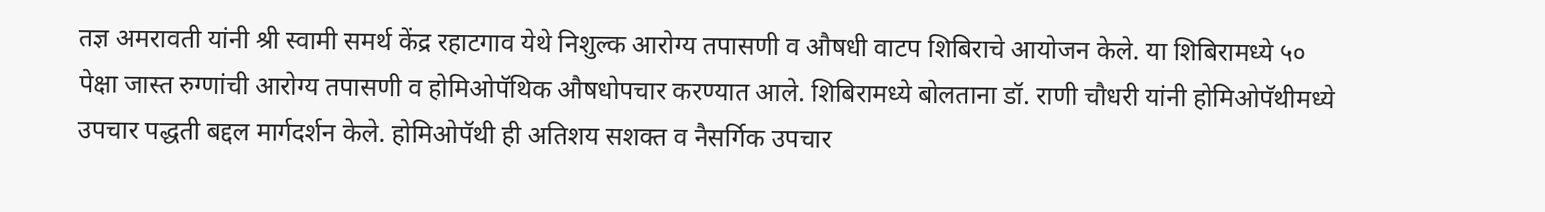तज्ञ अमरावती यांनी श्री स्वामी समर्थ केंद्र रहाटगाव येथे निशुल्क आरोग्य तपासणी व औषधी वाटप शिबिराचे आयोजन केले. या शिबिरामध्ये ५० पेक्षा जास्त रुग्णांची आरोग्य तपासणी व होमिओपॅथिक औषधोपचार करण्यात आले. शिबिरामध्ये बोलताना डॉ. राणी चौधरी यांनी होमिओपॅथीमध्ये उपचार पद्धती बद्दल मार्गदर्शन केले. होमिओपॅथी ही अतिशय सशक्त व नैसर्गिक उपचार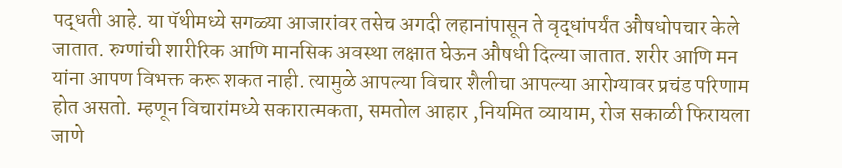पद्धती आहे. या पॅथीमध्ये सगळ्या आजारांवर तसेच अगदी लहानांपासून ते वृद्धांपर्यंत औषधोपचार केले जातात. रुग्णांची शारीरिक आणि मानसिक अवस्था लक्षात घेऊन औषधी दिल्या जातात. शरीर आणि मन यांना आपण विभक्त करू शकत नाही. त्यामुळे आपल्या विचार शैलीचा आपल्या आरोग्यावर प्रचंड परिणाम होत असतो. म्हणून विचारांमध्ये सकारात्मकता, समतोल आहार ,नियमित व्यायाम, रोज सकाळी फिरायला जाणे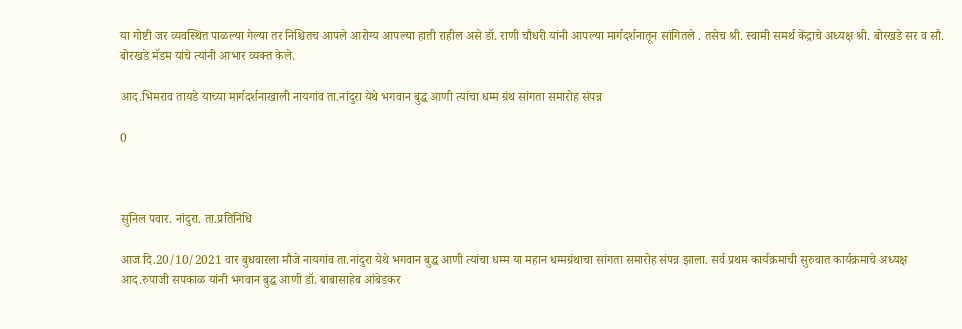या गोष्टी जर व्यवस्थित पाळल्या गेल्या तर निश्चितच आपले आरोग्य आपल्या हाती राहील असे डॉ. राणी चौधरी यांनी आपल्या मार्गदर्शनातून सांगितले . तसेच श्री. स्वामी समर्थ केंद्राचे अध्यक्ष श्री. बोरखडे सर व सौ. बोरखडे मॅडम यांचे त्यांनी आभार व्यक्त केले.

आद.भिमराव तायडे याच्या मार्गदर्शनाखाली नायगांव ता.नांदुरा येथे भगवान बुद्ध आणी त्यांचा धम्म ग्रंथ सांगता समारोह संपन्न

0



सुनिल पवार. नांदुरा. ता.प्रतिनिधि

आज दि.20/10/2021 वार बुधवारला मौजे नायगांव ता.नांदुरा येथे भगवान बुद्ध आणी त्यांचा धम्म या महान धम्मग्रंथाचा सांगता समारोह संपन्न झाला. सर्व प्रथम कार्यक्रमाची सुरुवात कार्यक्रमाचे अध्यक्ष आद.रुपाजी सपकाळ यांनी भगवान बुद्ध आणी डॉ. बाबासाहेब आंबेडकर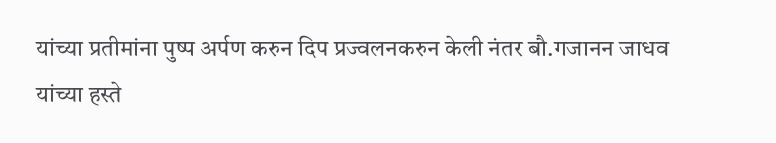यांच्या प्रतीमांना पुष्प अर्पण करुन दिप प्रज्वलनकरुन केली नंतर बौ.गजानन जाधव यांच्या हस्ते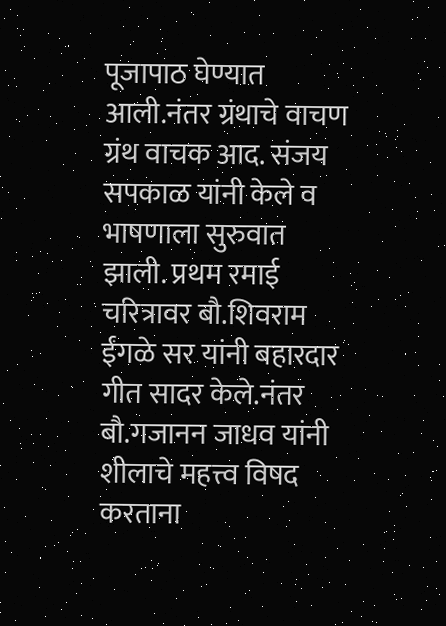पूजापाठ घेण्यात आली.नंतर ग्रंथाचे वाचण ग्रंथ वाचक आद. संजय सपकाळ यांनी केले व भाषणाला सुरुवात झाली. प्रथम रमाई चरित्रावर बौ.शिवराम ईंगळे सर यांनी बहारदार गीत सादर केले.नंतर बौ.गजानन जाधव यांनी शीलाचे महत्त्व विषद करताना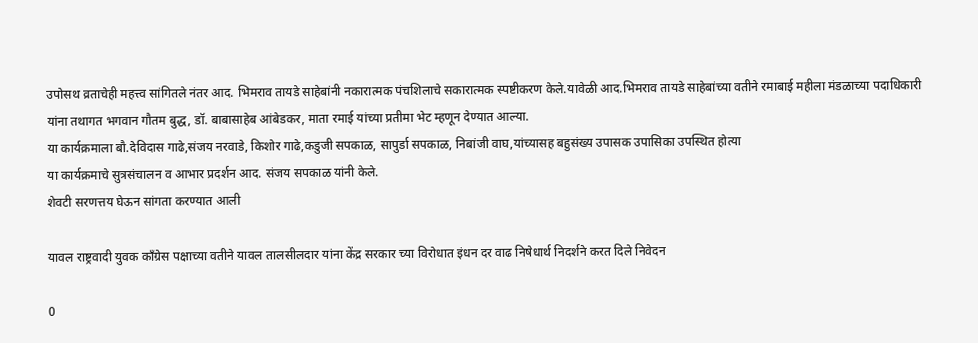उपोसथ व्रताचेही महत्त्व सांगितले नंतर आद. भिमराव तायडे साहेबांनी नकारात्मक पंचशिलाचे सकारात्मक स्पष्टीकरण केले.यावेळी आद.भिमराव तायडे साहेबांच्या वतीने रमाबाई महीला मंडळाच्या पदाधिकारी यांना तथागत भगवान गौतम बुद्ध, डॉ. बाबासाहेब आंबेडकर, माता रमाई यांच्या प्रतीमा भेट म्हणून देण्यात आल्या.
या कार्यक्रमाला बौ.देविदास गाढे,संजय नरवाडे, किशोर गाढे,कडुजी सपकाळ, सापुर्डा सपकाळ, निबांजी वाघ,यांच्यासह बहुसंख्य उपासक उपासिका उपस्थित होत्या
या कार्यक्रमाचे सुत्रसंचालन व आभार प्रदर्शन आद. संजय सपकाळ यांनी केले.
शेवटी सरणत्तय घेऊन सांगता करण्यात आली

यावल राष्ट्रवादी युवक काँग्रेस पक्षाच्या वतीने यावल तालसीलदार यांना केंद्र सरकार च्या विरोधात इंधन दर वाढ निषेधार्थ निदर्शने करत दिले निवेदन

0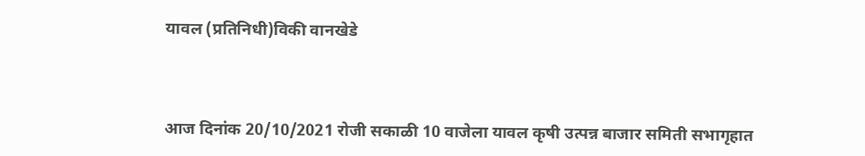यावल (प्रतिनिधी)विकी वानखेडे



आज दिनांक 20/10/2021 रोजी सकाळी 10 वाजेला यावल कृषी उत्पन्न बाजार समिती सभागृहात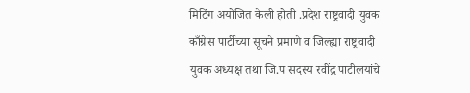मिटिंग अयोजित केली होती .प्रदेश राष्ट्रवादी युवक काँग्रेस पार्टीच्या सूचने प्रमाणे व जिल्ह्या राष्ट्रवादी युवक अध्यक्ष तथा जि.प सदस्य रवींद्र पाटीलयांचे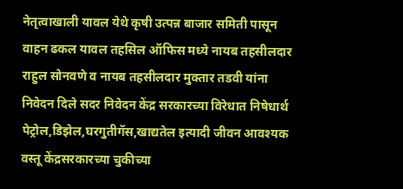नेतृत्वाखाली यावल येथे कृषी उत्पन्न बाजार समिती पासून वाहन ढकल यावल तहसिल ऑफिस मध्ये नायब तहसीलदार राहुल सोनवणे व नायब तहसीलदार मुक्तार तडवी यांना निवेदन दिले सदर निवेदन केंद्र सरकारच्या विरेधात निषेधार्थ पेट्रोल,डिझेल,घरगुतीगॅस,खाद्यतेल इत्यादी जीवन आवश्यक वस्तू केंद्रसरकारच्या चुकीच्या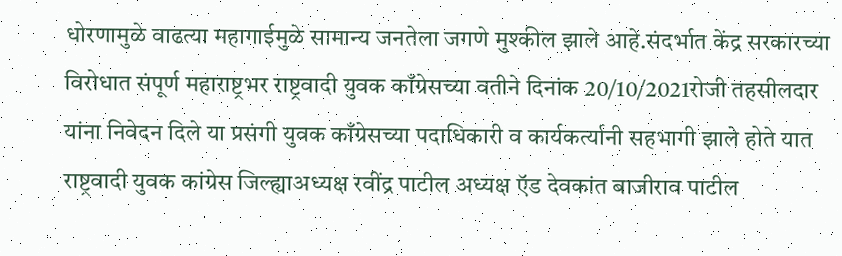धोरणामुळे वाढत्या महागाईमुळे सामान्य जनतेला जगणे मुश्कील झाले आहे.संदर्भात केंद्र सरकारच्या विरोधात संपूर्ण महाराष्ट्रभर राष्ट्रवादी युवक काँग्रेसच्या वतीने दिनांक 20/10/2021रोजी तहसीलदार यांना निवेदन दिले या प्रसंगी युवक काँग्रेसच्या पदाधिकारी व कार्यकर्त्यानी सहभागी झाले होते यात राष्ट्रवादी युवक कांग्रेस जिल्ह्याअध्यक्ष रवींद्र पाटील अध्यक्ष ऍड देवकांत बाजीराव पाटील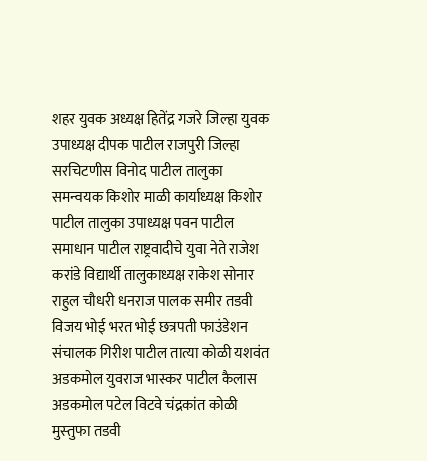शहर युवक अध्यक्ष हितेंद्र गजरे जिल्हा युवक उपाध्यक्ष दीपक पाटील राजपुरी जिल्हा सरचिटणीस विनोद पाटील तालुका समन्वयक किशोर माळी कार्याध्यक्ष किशोर पाटील तालुका उपाध्यक्ष पवन पाटील समाधान पाटील राष्ट्रवादीचे युवा नेते राजेश करांडे विद्यार्थी तालुकाध्यक्ष राकेश सोनार राहुल चौधरी धनराज पालक समीर तडवी विजय भोई भरत भोई छत्रपती फाउंडेशन संचालक गिरीश पाटील तात्या कोळी यशवंत अडकमोल युवराज भास्कर पाटील कैलास अडकमोल पटेल विटवे चंद्रकांत कोळी मुस्‍तुफा तडवी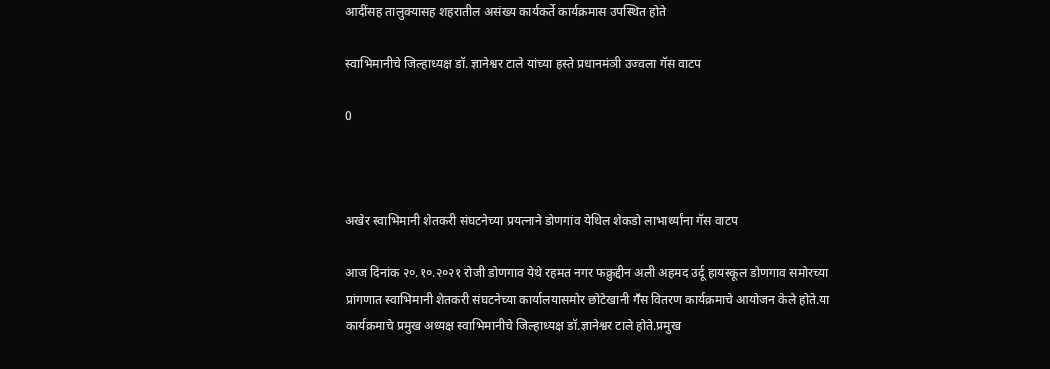आदींसह तालुक्यासह शहरातील असंख्य कार्यकर्ते कार्यक्रमास उपस्थित होते

स्वाभिमानीचे जिल्हाध्यक्ष डॉ. ज्ञानेश्वर टाले यांच्या हस्ते प्रधानमंञी उज्वला गॅस वाटप

0



अखेर स्वाभिमानी शेतकरी संघटनेच्या प्रयत्नाने डोणगांव येथिल शेकडो लाभार्थ्यांना गॅस वाटप

आज दिनांक २०.१०.२०२१ रोजी डोणगाव येथे रहमत नगर फक्रुद्दीन अली अहमद उर्दू हायस्कूल डोणगाव समोरच्या प्रांगणात स्वाभिमानी शेतकरी संघटनेच्या कार्यालयासमोर छोटेखानी गॕस वितरण कार्यक्रमाचे आयोजन केले होते.या कार्यक्रमाचे प्रमुख अध्यक्ष स्वाभिमानीचे जिल्हाध्यक्ष डॉ.ज्ञानेश्वर टाले होते.प्रमुख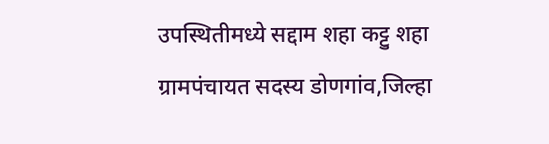उपस्थितीमध्ये सद्दाम शहा कट्टु शहा ग्रामपंचायत सदस्य डोणगांव,जिल्हा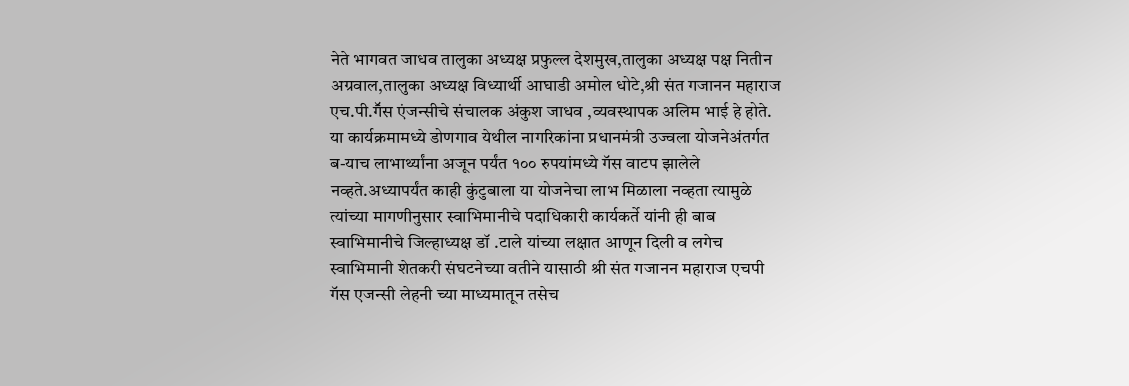नेते भागवत जाधव तालुका अध्यक्ष प्रफुल्ल देशमुख,तालुका अध्यक्ष पक्ष नितीन अग्रवाल,तालुका अध्यक्ष विध्यार्थी आघाडी अमोल धोटे,श्री संत गजानन महाराज एच.पी.गॕस एंजन्सीचे संचालक अंकुश जाधव ,व्यवस्थापक अलिम भाई हे होते. या कार्यक्रमामध्ये डोणगाव येथील नागरिकांना प्रधानमंत्री उज्वला योजनेअंतर्गत ब-याच लाभार्थ्‍यांना अजून पर्यंत १०० रुपयांमध्ये गॅस वाटप झालेले नव्हते.अध्यापर्यंत काही कुंटुबाला या योजनेचा लाभ मिळाला नव्हता त्यामुळे त्यांच्या मागणीनुसार स्वाभिमानीचे पदाधिकारी कार्यकर्ते यांनी ही बाब स्वाभिमानीचे जिल्हाध्यक्ष डॉ .टाले यांच्या लक्षात आणून दिली व लगेच स्वाभिमानी शेतकरी संघटनेच्या वतीने यासाठी श्री संत गजानन महाराज एचपी गॅस एजन्सी लेहनी च्या माध्यमातून तसेच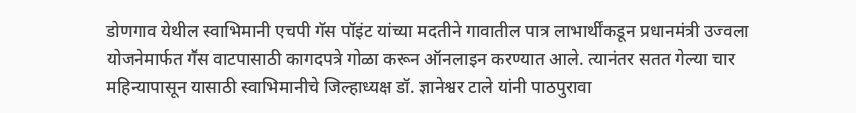डोणगाव येथील स्वाभिमानी एचपी गॅस पॉइंट यांच्या मदतीने गावातील पात्र लाभार्थींकडून प्रधानमंत्री उज्वला योजनेमार्फत गॕस वाटपासाठी कागदपत्रे गोळा करून ऑनलाइन करण्यात आले. त्यानंतर सतत गेल्या चार महिन्यापासून यासाठी स्वाभिमानीचे जिल्हाध्यक्ष डॉ. ज्ञानेश्वर टाले यांनी पाठपुरावा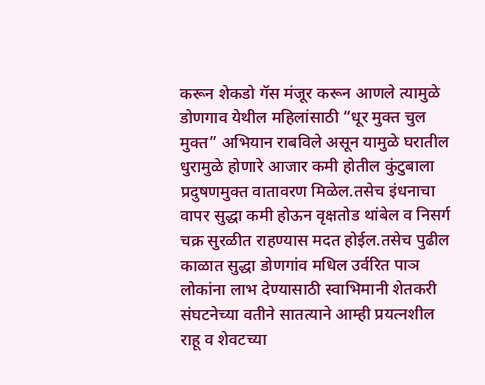करून शेकडो गॅस मंजूर करून आणले त्यामुळे डोणगाव येथील महिलांसाठी “धूर मुक्त चुल मुक्त” अभियान राबविले असून यामुळे घरातील धुरामुळे होणारे आजार कमी होतील कुंटुबाला प्रदुषणमुक्त वातावरण मिळेल.तसेच इंधनाचा वापर सुद्धा कमी होऊन वृक्षतोड थांबेल व निसर्ग चक्र सुरळीत राहण्यास मदत होईल.तसेच पुढील काळात सुद्धा डोणगांव मधिल उर्वरित पाञ लोकांना लाभ देण्यासाठी स्वाभिमानी शेतकरी संघटनेच्या वतीने सातत्याने आम्ही प्रयत्नशील राहू व शेवटच्या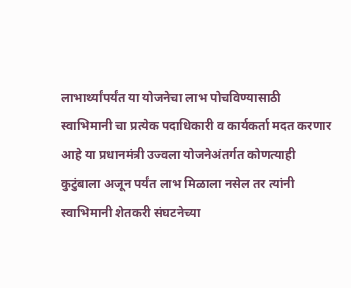लाभार्थ्यांपर्यंत या योजनेचा लाभ पोचविण्यासाठी स्वाभिमानी चा प्रत्येक पदाधिकारी व कार्यकर्ता मदत करणार आहे या प्रधानमंत्री उज्वला योजनेअंतर्गत कोणत्याही कुटुंबाला अजून पर्यंत लाभ मिळाला नसेल तर त्यांनी स्वाभिमानी शेतकरी संघटनेच्या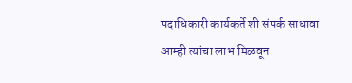पदाधिकारी कार्यकर्ते शी संपर्क साधावा आम्ही त्यांचा लाभ मिळवून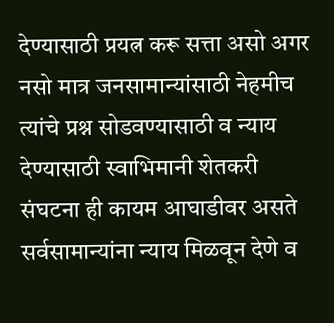देण्यासाठी प्रयत्न करू सत्ता असो अगर नसो मात्र जनसामान्यांसाठी नेहमीच त्यांचे प्रश्न सोडवण्यासाठी व न्याय देण्यासाठी स्वाभिमानी शेतकरी संघटना ही कायम आघाडीवर असते सर्वसामान्यांना न्याय मिळवून देणे व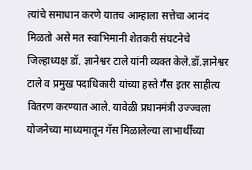त्यांचे समाधान करणे यातच आम्हाला सत्तेचा आनंद मिळतो असे मत स्वाभिमानी शेतकरी संघटनेचे जिल्हाध्यक्ष डॉ. ज्ञानेश्वर टाले यांनी व्यक्त केले.डॉ.ज्ञानेश्वर टाले व प्रमुख पदाधिकारी यांच्या हस्ते गॕस इतर साहीत्य वितरण करण्यात आले. यावेळी प्रधानमंत्री उज्ज्वला योजनेच्या माध्यमातून गॅस मिळालेल्या लाभार्थींच्या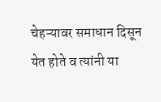चेहऱ्यावर समाधान दिसून येत होते व त्यांनी या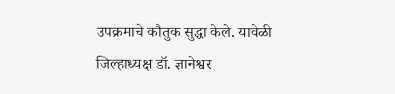उपक्रमाचे कौतुक सुद्धा केले. यावेळी जिल्हाध्यक्ष डॉ. ज्ञानेश्वर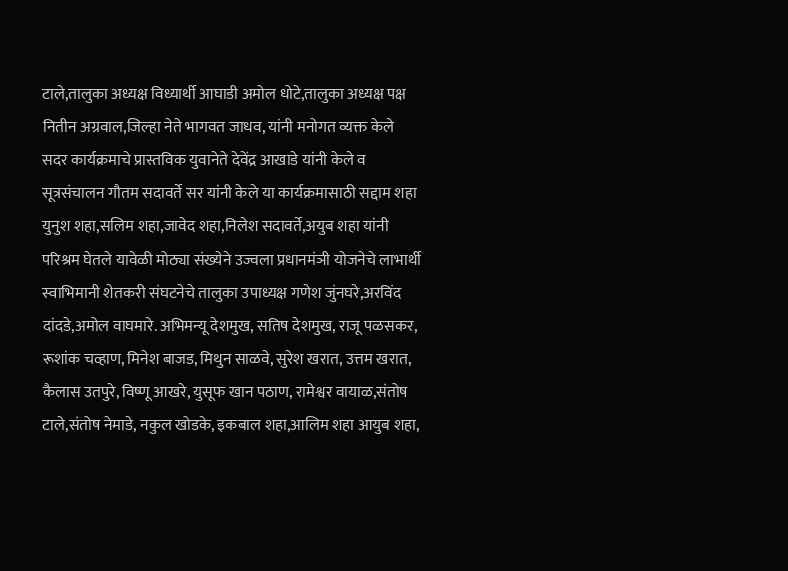टाले,तालुका अध्यक्ष विध्यार्थी आघाडी अमोल धोटे,तालुका अध्यक्ष पक्ष नितीन अग्रवाल,जिल्हा नेते भागवत जाधव, यांनी मनोगत व्यक्त केले सदर कार्यक्रमाचे प्रास्तविक युवानेते देवेंद्र आखाडे यांनी केले व सूत्रसंचालन गौतम सदावर्ते सर यांनी केले या कार्यक्रमासाठी सद्दाम शहा युनुश शहा,सलिम शहा,जावेद शहा,निलेश सदावर्ते,अयुब शहा यांनी परिश्रम घेतले यावेळी मोठ्या संख्येने उज्वला प्रधानमंञी योजनेचे लाभार्थी स्वाभिमानी शेतकरी संघटनेचे तालुका उपाध्यक्ष गणेश जुंनघरे,अरविंद दांदडे,अमोल वाघमारे. अभिमन्यू देशमुख, सतिष देशमुख, राजू पळसकर, रूशांक चव्हाण, मिनेश बाजड, मिथुन साळवे, सुरेश खरात, उत्तम खरात, कैलास उतपुरे, विष्णू आखरे, युसूफ खान पठाण, रामेश्वर वायाळ,संतोष टाले,संतोष नेमाडे, नकुल खोडके, इकबाल शहा,आलिम शहा आयुब शहा,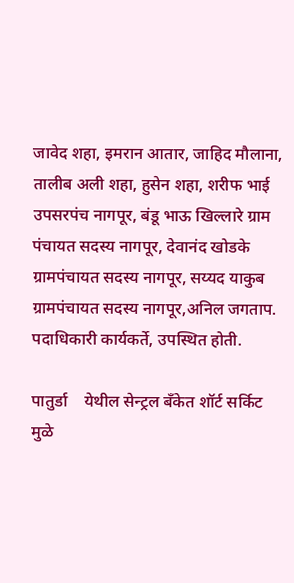जावेद शहा, इमरान आतार, जाहिद मौलाना, तालीब अली शहा, हुसेन शहा, शरीफ भाई उपसरपंच नागपूर, बंडू भाऊ खिल्लारे ग्राम पंचायत सदस्य नागपूर, देवानंद खोडके ग्रामपंचायत सदस्य नागपूर, सय्यद याकुब ग्रामपंचायत सदस्य नागपूर,अनिल जगताप. पदाधिकारी कार्यकर्ते, उपस्थित होती.

पातुर्डा    येथील सेन्ट्रल बँकेत शॉर्ट सर्किट मुळे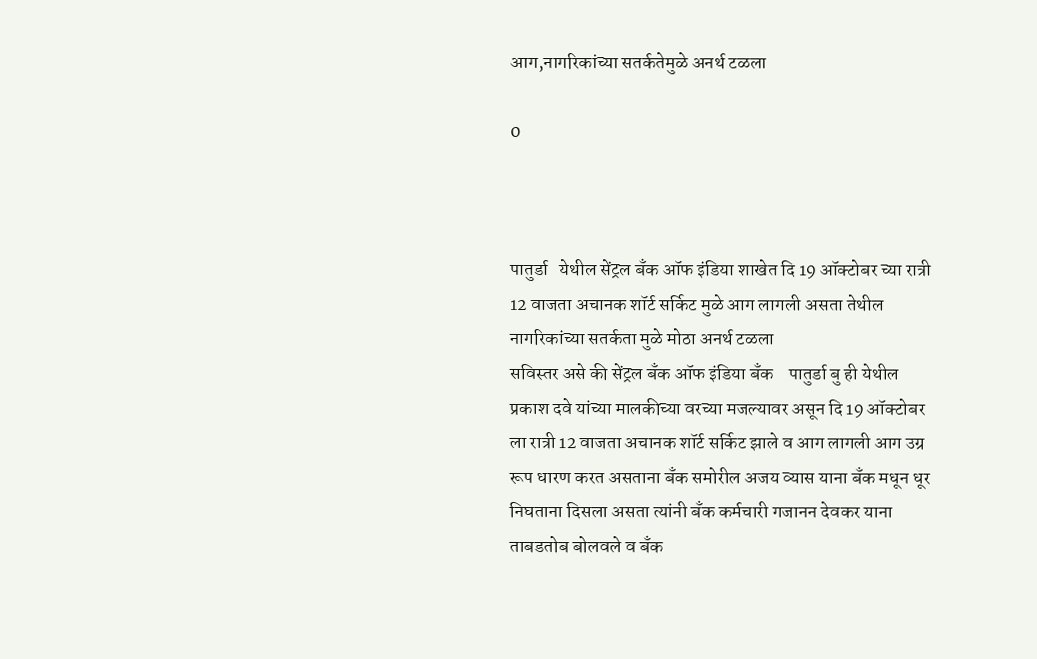आग,नागरिकांच्या सतर्कतेमुळे अनर्थ टळला

0



पातुर्डा   येथील सेंट्रल बँक ऑफ इंडिया शाखेत दि 19 ऑक्टोबर च्या रात्री 12 वाजता अचानक शॉर्ट सर्किट मुळे आग लागली असता तेथील नागरिकांच्या सतर्कता मुळे मोठा अनर्थ टळला
सविस्तर असे की सेंट्रल बँक ऑफ इंडिया बँक    पातुर्डा बु ही येथील प्रकाश दवे यांच्या मालकीच्या वरच्या मजल्यावर असून दि 19 ऑक्टोबर ला रात्री 12 वाजता अचानक शॉर्ट सर्किट झाले व आग लागली आग उग्र रूप धारण करत असताना बँक समोरील अजय व्यास याना बँक मधून धूर निघताना दिसला असता त्यांनी बँक कर्मचारी गजानन देवकर याना ताबडतोब बोलवले व बँक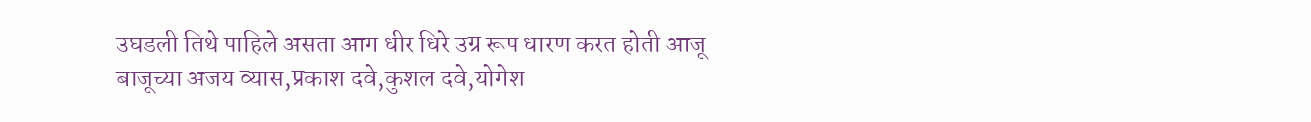उघडली तिथे पाहिले असता आग धीर धिरे उग्र रूप धारण करत होती आजू बाजूच्या अजय व्यास,प्रकाश दवे,कुशल दवे,योगेश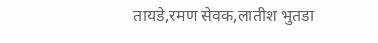तायडे,रमण सेवक,लातीश भुतडा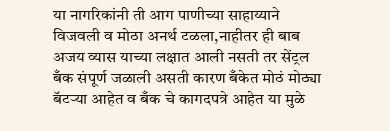या नागरिकांनी ती आग पाणीच्या साहाय्याने विजवली व मोठा अनर्थ टळला,नाहीतर ही बाब अजय व्यास याच्या लक्षात आली नसती तर सेंट्रल बँक संपूर्ण जळाली असती कारण बँकेत मोठं मोठ्या बॅटऱ्या आहेत व बँक चे कागदपत्रे आहेत या मुळे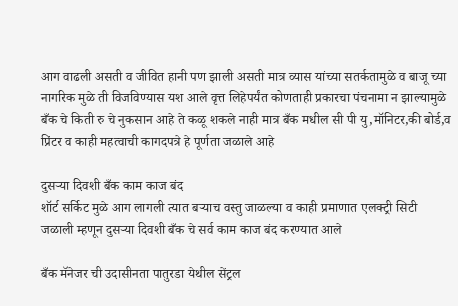आग वाढली असती व जीवित हानी पण झाली असती मात्र व्यास यांच्या सतर्कतामुळे व बाजू च्या नागरिक मुळे ती विजविण्यास यश आले वृत्त लिहेपर्यंत कोणताही प्रकारचा पंचनामा न झाल्यामुळे बँक चे किती रु चे नुकसान आहे ते कळू शकले नाही मात्र बँक मधील सी पी यु,मॉनिटर,की बोर्ड,व प्रिंटर व काही महत्वाची कागदपत्रे हे पूर्णता जळाले आहे

दुसऱ्या दिवशी बँक काम काज बंद
शॉर्ट सर्किट मुळे आग लागली त्यात बऱ्याच वस्तु जाळल्या व काही प्रमाणात एलक्ट्री सिटी जळाली म्हणून दुसऱ्या दिवशी बँक चे सर्व काम काज बंद करण्यात आले

बँक मॅनेजर ची उदासीनता पातुरडा येथील सेंट्रल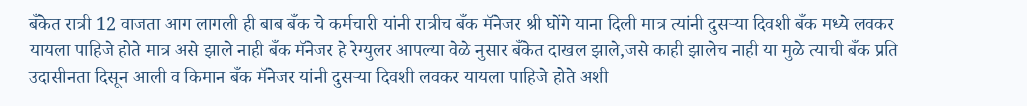बँकेत रात्री 12 वाजता आग लागली ही बाब बँक चे कर्मचारी यांनी रात्रीच बँक मॅनेजर श्री घोंगे याना दिली मात्र त्यांनी दुसऱ्या दिवशी बँक मध्ये लवकर यायला पाहिजे होते मात्र असे झाले नाही बँक मॅनेजर हे रेग्युलर आपल्या वेळे नुसार बँकेत दाखल झाले,जसे काही झालेच नाही या मुळे त्याची बँक प्रति उदासीनता दिसून आली व किमान बँक मॅनेजर यांनी दुसऱ्या दिवशी लवकर यायला पाहिजे होते अशी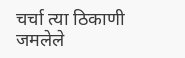चर्चा त्या ठिकाणी जमलेले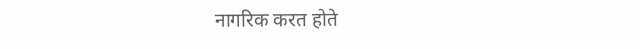नागरिक करत होते